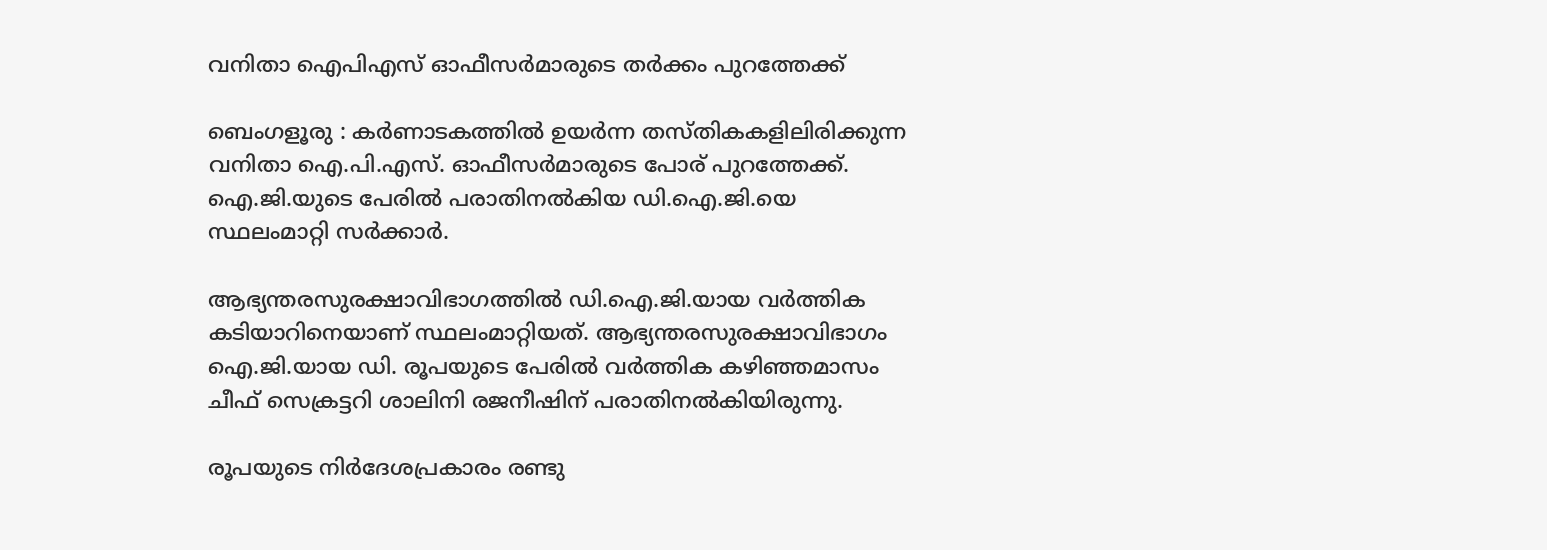വനിതാ ഐപിഎസ് ഓഫീസർമാരുടെ തർക്കം പുറത്തേക്ക്

ബെംഗളൂരു : കർണാടകത്തിൽ ഉയർന്ന തസ്തികകളിലിരിക്കുന്ന വനിതാ ഐ.പി.എസ്. ഓഫീസർമാരുടെ പോര് പുറത്തേക്ക്. ഐ.ജി.യുടെ പേരിൽ പരാതിനൽകിയ ഡി.ഐ.ജി.യെ സ്ഥലംമാറ്റി സർക്കാർ.

ആഭ്യന്തരസുരക്ഷാവിഭാഗത്തിൽ ഡി.ഐ.ജി.യായ വർത്തിക കടിയാറിനെയാണ് സ്ഥലംമാറ്റിയത്. ആഭ്യന്തരസുരക്ഷാവിഭാഗം ഐ.ജി.യായ ഡി. രൂപയുടെ പേരിൽ വർത്തിക കഴിഞ്ഞമാസം ചീഫ് സെക്രട്ടറി ശാലിനി രജനീഷിന് പരാതിനൽകിയിരുന്നു.

രൂപയുടെ നിർദേശപ്രകാരം രണ്ടു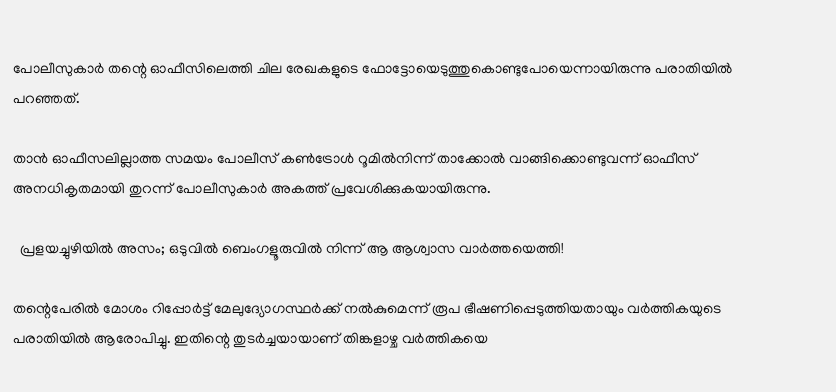പോലീസുകാർ തന്റെ ഓഫീസിലെത്തി ചില രേഖകളുടെ ഫോട്ടോയെടുത്തുകൊണ്ടുപോയെന്നായിരുന്നു പരാതിയിൽ പറഞ്ഞത്.

താൻ ഓഫീസലില്ലാത്ത സമയം പോലീസ് കൺട്രോൾ റൂമിൽനിന്ന് താക്കോൽ വാങ്ങിക്കൊണ്ടുവന്ന് ഓഫീസ് അനധികൃതമായി തുറന്ന് പോലീസുകാർ അകത്ത് പ്രവേശിക്കുകയായിരുന്നു.

  പ്രളയച്ചുഴിയിൽ അസം; ഒടുവിൽ ബെംഗളൂരുവിൽ നിന്ന് ആ ആശ്വാസ വാർത്തയെത്തി!

തന്റെപേരിൽ മോശം റിപ്പോർട്ട് മേലുദ്യോഗസ്ഥർക്ക് നൽകുമെന്ന് രൂപ ഭീഷണിപ്പെടുത്തിയതായും വർത്തികയുടെ പരാതിയിൽ ആരോപിച്ചു. ഇതിന്റെ തുടർച്ചയായാണ് തിങ്കളാഴ്ച വർത്തികയെ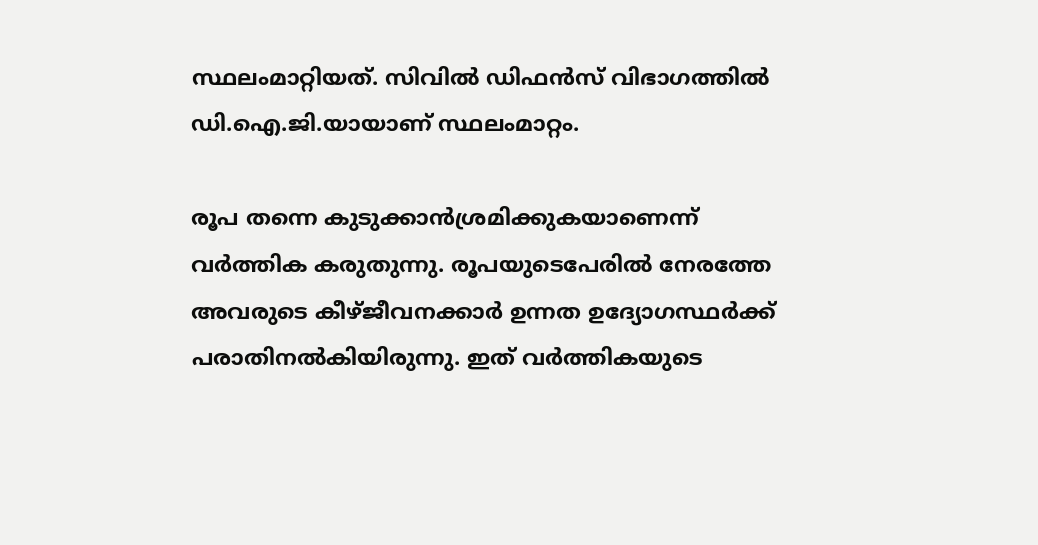സ്ഥലംമാറ്റിയത്. സിവിൽ ഡിഫൻസ് വിഭാഗത്തിൽ ഡി.ഐ.ജി.യായാണ് സ്ഥലംമാറ്റം.

രൂപ തന്നെ കുടുക്കാൻശ്രമിക്കുകയാണെന്ന് വർത്തിക കരുതുന്നു. രൂപയുടെപേരിൽ നേരത്തേ അവരുടെ കീഴ്ജീവനക്കാർ ഉന്നത ഉദ്യോഗസ്ഥർക്ക് പരാതിനൽകിയിരുന്നു. ഇത് വർത്തികയുടെ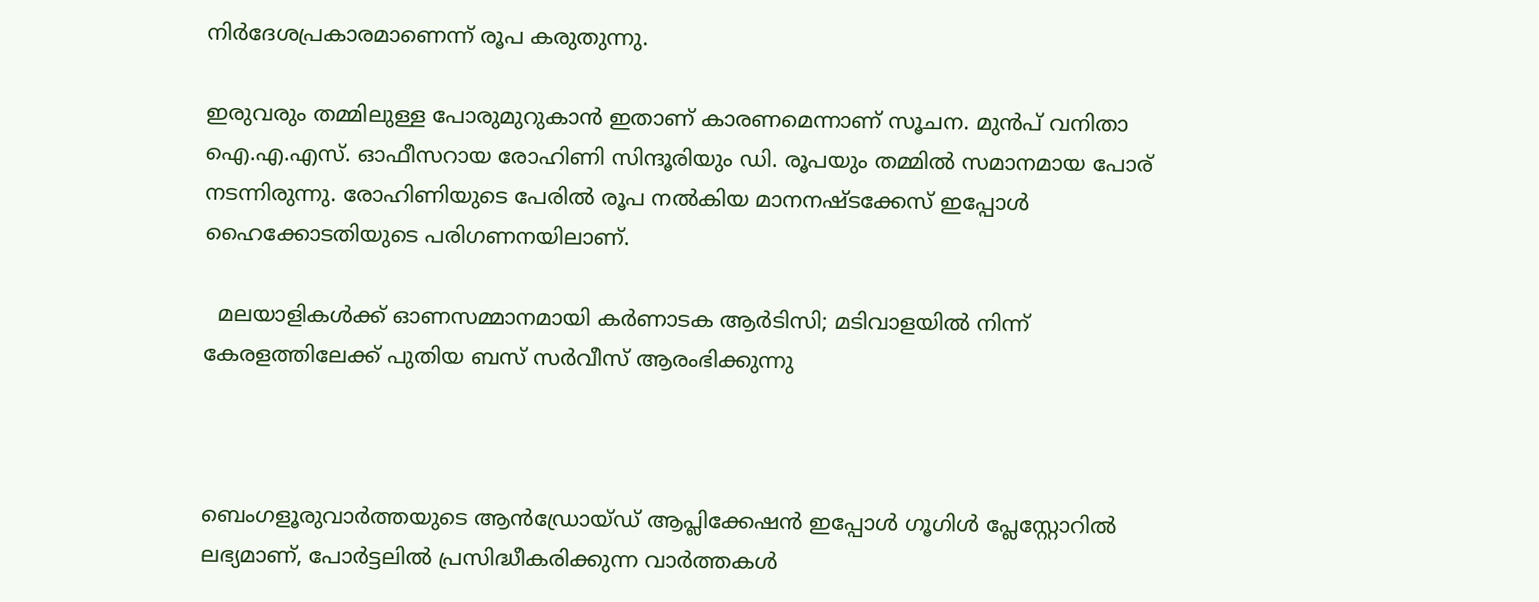നിർദേശപ്രകാരമാണെന്ന് രൂപ കരുതുന്നു.

ഇരുവരും തമ്മിലുള്ള പോരുമുറുകാൻ ഇതാണ് കാരണമെന്നാണ് സൂചന. മുൻപ്‌ വനിതാ ഐ.എ.എസ്. ഓഫീസറായ രോഹിണി സിന്ദൂരിയും ഡി. രൂപയും തമ്മിൽ സമാനമായ പോര് നടന്നിരുന്നു. രോഹിണിയുടെ പേരിൽ രൂപ നൽകിയ മാനനഷ്ടക്കേസ് ഇപ്പോൾ ഹൈക്കോടതിയുടെ പരിഗണനയിലാണ്.

  മലയാളികൾക്ക് ഓണസമ്മാനമായി കർണാടക ആർടിസി; മടിവാളയിൽ നിന്ന് കേരളത്തിലേക്ക് പുതിയ ബസ് സർവീസ് ആരംഭിക്കുന്നു



ബെംഗളൂരുവാർത്തയുടെ ആൻഡ്രോയ്ഡ് ആപ്ലിക്കേഷൻ ഇപ്പോൾ ഗൂഗിൾ പ്ലേസ്റ്റോറിൽ ലഭ്യമാണ്, പോർട്ടലിൽ പ്രസിദ്ധീകരിക്കുന്ന വാർത്തകൾ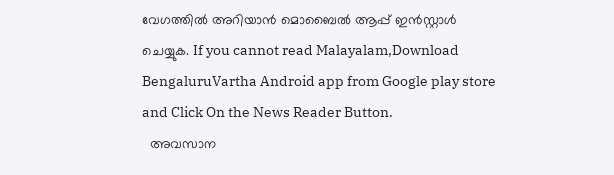വേഗത്തിൽ അറിയാൻ മൊബൈൽ ആപ്പ് ഇൻസ്റ്റാൾ ചെയ്യുക. If you cannot read Malayalam,Download BengaluruVartha Android app from Google play store and Click On the News Reader Button.
  അവസാന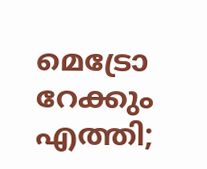മെട്രോ റേക്കും എത്തി;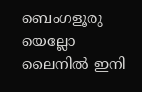ബെംഗളൂരു യെല്ലോ ലൈനിൽ ഇനി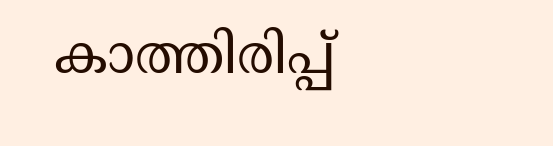കാത്തിരിപ്പ്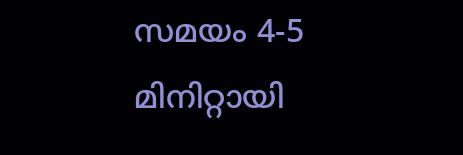സമയം 4-5 മിനിറ്റായി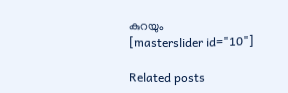കുറയും
[masterslider id="10"]

Related posts